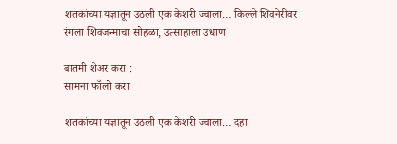शतकांच्या यज्ञातून उठली एक केशरी ज्वाला… किल्ले शिवनेरीवर रंगला शिवजन्माचा सोहळा, उत्साहाला उधाण

बातमी शेअर करा :
सामना फॉलो करा

शतकांच्या यज्ञातून उठली एक केशरी ज्वाला… दहा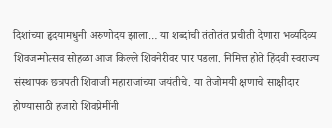दिशांच्या हृदयामधुनी अरुणोदय झाला… या शब्दांची तंतोतंत प्रचीती देणारा भव्यदिव्य शिवजन्मोत्सव सोहळा आज किल्ले शिवनेरीवर पार पडला. निमित्त होते हिंदवी स्वराज्य संस्थापक छत्रपती शिवाजी महाराजांच्या जयंतीचे. या तेजोमयी क्षणाचे साक्षीदार होण्यासाठी हजारो शिवप्रेमींनी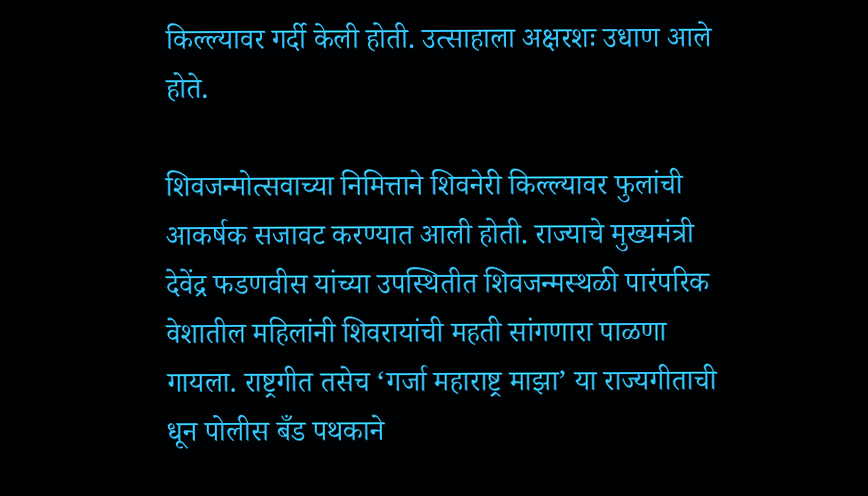किल्ल्यावर गर्दी केली होती. उत्साहाला अक्षरशः उधाण आले होते.

शिवजन्मोत्सवाच्या निमित्ताने शिवनेरी किल्ल्यावर फुलांची आकर्षक सजावट करण्यात आली होती. राज्याचे मुख्यमंत्री देवेंद्र फडणवीस यांच्या उपस्थितीत शिवजन्मस्थळी पारंपरिक वेशातील महिलांनी शिवरायांची महती सांगणारा पाळणा गायला. राष्ट्रगीत तसेच ‘गर्जा महाराष्ट्र माझा’ या राज्यगीताची धून पोलीस बँड पथकाने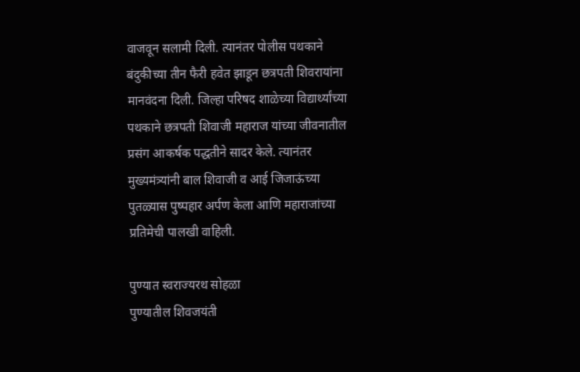वाजवून सलामी दिली. त्यानंतर पोलीस पथकाने बंदुकीच्या तीन फैरी हवेत झाडून छत्रपती शिवरायांना मानवंदना दिली. जिल्हा परिषद शाळेच्या विद्यार्थ्यांच्या पथकाने छत्रपती शिवाजी महाराज यांच्या जीवनातील प्रसंग आकर्षक पद्धतीने सादर केले. त्यानंतर मुख्यमंत्र्यांनी बाल शिवाजी व आई जिजाऊंच्या पुतळ्यास पुष्पहार अर्पण केला आणि महाराजांच्या प्रतिमेची पालखी वाहिली.

पुण्यात स्वराज्यरथ सोहळा
पुण्यातील शिवजयंती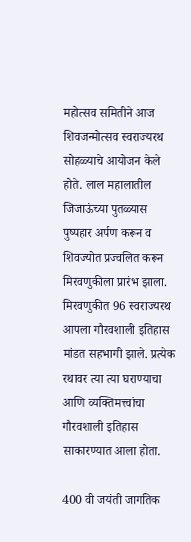महोत्सव समितीने आज शिवजन्मोत्सव स्वराज्यरथ सोहळ्याचे आयोजन केले होते. लाल महालातील जिजाऊंच्या पुतळ्यास पुष्पहार अर्पण करून व शिवज्योत प्रज्वलित करून मिरवणुकीला प्रारंभ झाला. मिरवणुकीत 96 स्वराज्यरथ आपला गौरवशाली इतिहास मांडत सहभागी झाले. प्रत्येक रथावर त्या त्या घराण्याचा आणि व्यक्तिमत्त्वांचा गौरवशाली इतिहास साकारण्यात आला होता.

400 वी जयंती जागतिक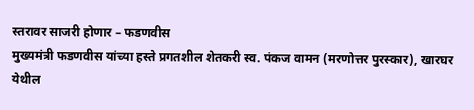स्तरावर साजरी होणार – फडणवीस
मुख्यमंत्री फडणवीस यांच्या हस्ते प्रगतशील शेतकरी स्व. पंकज वामन (मरणोत्तर पुरस्कार), खारघर येथील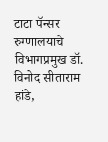टाटा पॅन्सर रुग्णालयाचे विभागप्रमुख डॉ. विनोद सीताराम हांडे,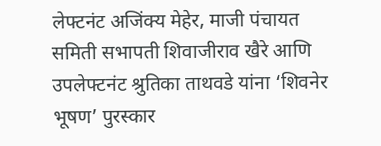लेफ्टनंट अजिंक्य मेहेर, माजी पंचायत समिती सभापती शिवाजीराव खैरे आणि उपलेफ्टनंट श्रुतिका ताथवडे यांना ‘शिवनेर भूषण’ पुरस्कार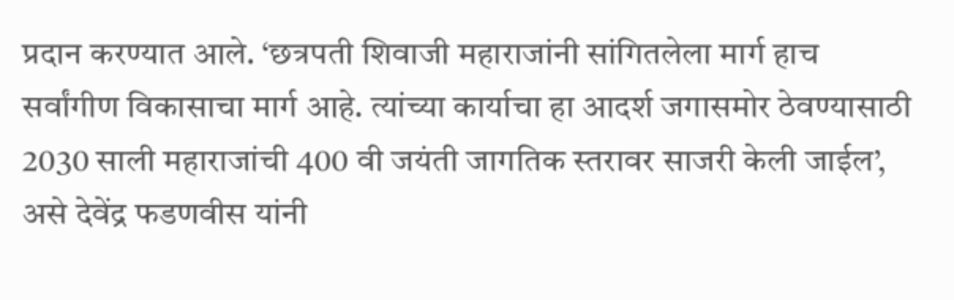प्रदान करण्यात आले. ‘छत्रपती शिवाजी महाराजांनी सांगितलेला मार्ग हाच सर्वांगीण विकासाचा मार्ग आहे. त्यांच्या कार्याचा हा आदर्श जगासमोर ठेवण्यासाठी 2030 साली महाराजांची 400 वी जयंती जागतिक स्तरावर साजरी केली जाईल’, असे देवेंद्र फडणवीस यांनी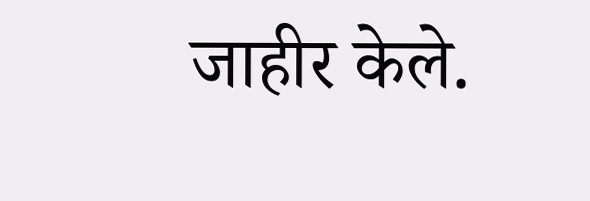जाहीर केले.